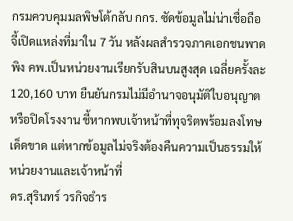กรมควบคุมมลพิษโต้กลับ กกร. ซัดข้อมูลไม่น่าเชื่อถือ จี้เปิดแหล่งที่มาใน 7 วัน หลังผลสำรวจภาคเอกชนพาดพิง คพ.เป็นหน่วยงานเรียกรับสินบนสูงสุด เฉลี่ยครั้งละ 120,160 บาท ยืนยันกรมไม่มีอำนาจอนุมัติใบอนุญาตหรือปิดโรงงาน ชี้หากพบเจ้าหน้าที่ทุจริตพร้อมลงโทษเด็ดขาด แต่หากข้อมูลไม่จริงต้องคืนความเป็นธรรมให้หน่วยงานและเจ้าหน้าที่
ดร.สุรินทร์ วรกิจธำร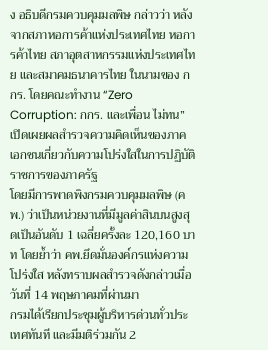ง อธิบดีกรมควบคุมมลพิษ กล่าวว่า หลังจากสภาหอการค้าแห่งประเทศไทย หอการค้าไทย สภาอุตสาหกรรมแห่งประเทศไทย และสมาคมธนาคารไทย ในนามของ กกร. โดยคณะทำงาน “Zero Corruption: กกร. และเพื่อน ไม่ทน” เปิดเผยผลสำรวจความคิดเห็นของภาคเอกชนเกี่ยวกับความโปร่งใสในการปฏิบัติราชการของภาครัฐ
โดยมีการพาดพิงกรมควบคุมมลพิษ (คพ.) ว่าเป็นหน่วยงานที่มีมูลค่าสินบนสูงสุดเป็นอันดับ 1 เฉลี่ยครั้งละ 120,160 บาท โดยย้ำว่า คพ.ยึดมั่นองค์กรแห่งความโปร่งใส หลังทราบผลสำรวจดังกล่าวเมื่อวันที่ 14 พฤษภาคมที่ผ่านมา
กรมได้เรียกประชุมผู้บริหารด่วนทั่วประเทศทันที และมีมติร่วมกัน 2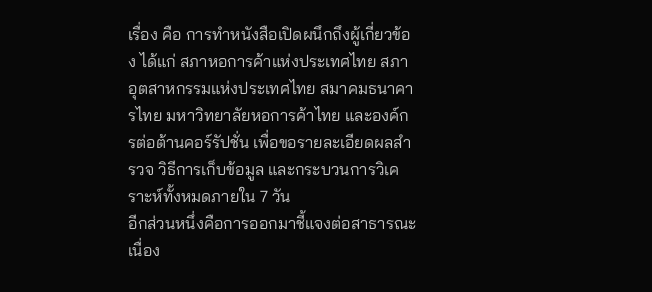เรื่อง คือ การทำหนังสือเปิดผนึกถึงผู้เกี่ยวข้อง ได้แก่ สภาหอการค้าแห่งประเทศไทย สภาอุตสาหกรรมแห่งประเทศไทย สมาคมธนาคารไทย มหาวิทยาลัยหอการค้าไทย และองค์กรต่อต้านคอร์รัปชั่น เพื่อขอรายละเอียดผลสำรวจ วิธีการเก็บข้อมูล และกระบวนการวิเคราะห์ทั้งหมดภายใน 7 วัน
อีกส่วนหนึ่งคือการออกมาชี้แจงต่อสาธารณะ เนื่อง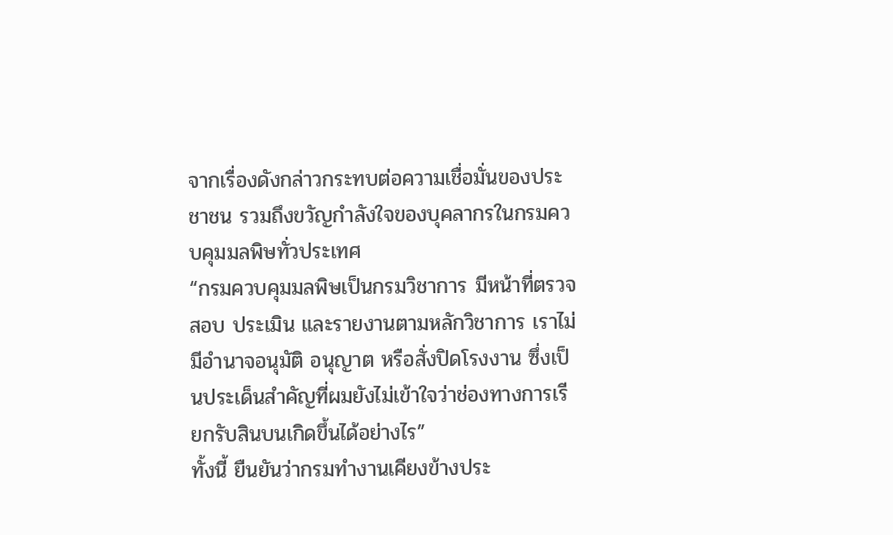จากเรื่องดังกล่าวกระทบต่อความเชื่อมั่นของประชาชน รวมถึงขวัญกำลังใจของบุคลากรในกรมควบคุมมลพิษทั่วประเทศ
“กรมควบคุมมลพิษเป็นกรมวิชาการ มีหน้าที่ตรวจสอบ ประเมิน และรายงานตามหลักวิชาการ เราไม่มีอำนาจอนุมัติ อนุญาต หรือสั่งปิดโรงงาน ซึ่งเป็นประเด็นสำคัญที่ผมยังไม่เข้าใจว่าช่องทางการเรียกรับสินบนเกิดขึ้นได้อย่างไร”
ทั้งนี้ ยืนยันว่ากรมทำงานเคียงข้างประ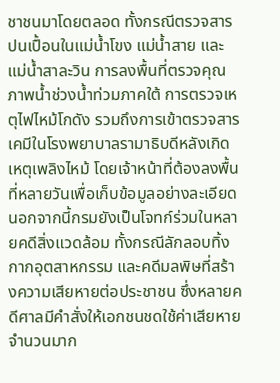ชาชนมาโดยตลอด ทั้งกรณีตรวจสารปนเปื้อนในแม่น้ำโขง แม่น้ำสาย และแม่น้ำสาละวิน การลงพื้นที่ตรวจคุณภาพน้ำช่วงน้ำท่วมภาคใต้ การตรวจเหตุไฟไหม้โกดัง รวมถึงการเข้าตรวจสารเคมีในโรงพยาบาลรามาธิบดีหลังเกิดเหตุเพลิงไหม้ โดยเจ้าหน้าที่ต้องลงพื้นที่หลายวันเพื่อเก็บข้อมูลอย่างละเอียด
นอกจากนี้กรมยังเป็นโจทก์ร่วมในหลายคดีสิ่งแวดล้อม ทั้งกรณีลักลอบทิ้งกากอุตสาหกรรม และคดีมลพิษที่สร้างความเสียหายต่อประชาชน ซึ่งหลายคดีศาลมีคำสั่งให้เอกชนชดใช้ค่าเสียหายจำนวนมาก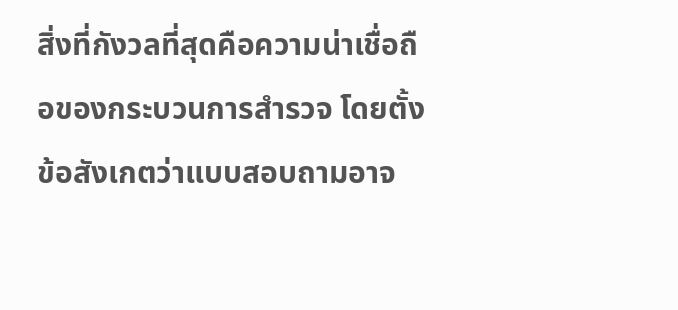สิ่งที่กังวลที่สุดคือความน่าเชื่อถือของกระบวนการสำรวจ โดยตั้งข้อสังเกตว่าแบบสอบถามอาจ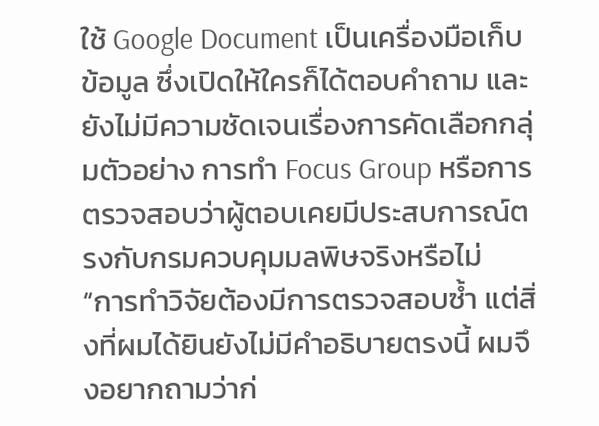ใช้ Google Document เป็นเครื่องมือเก็บข้อมูล ซึ่งเปิดให้ใครก็ได้ตอบคำถาม และยังไม่มีความชัดเจนเรื่องการคัดเลือกกลุ่มตัวอย่าง การทำ Focus Group หรือการตรวจสอบว่าผู้ตอบเคยมีประสบการณ์ตรงกับกรมควบคุมมลพิษจริงหรือไม่
“การทำวิจัยต้องมีการตรวจสอบซ้ำ แต่สิ่งที่ผมได้ยินยังไม่มีคำอธิบายตรงนี้ ผมจึงอยากถามว่าก่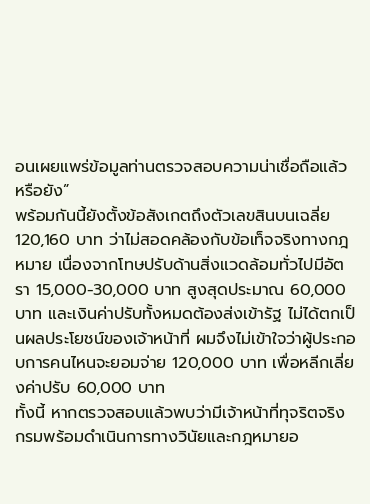อนเผยแพร่ข้อมูลท่านตรวจสอบความน่าเชื่อถือแล้วหรือยัง”
พร้อมกันนี้ยังตั้งข้อสังเกตถึงตัวเลขสินบนเฉลี่ย 120,160 บาท ว่าไม่สอดคล้องกับข้อเท็จจริงทางกฎหมาย เนื่องจากโทษปรับด้านสิ่งแวดล้อมทั่วไปมีอัตรา 15,000-30,000 บาท สูงสุดประมาณ 60,000 บาท และเงินค่าปรับทั้งหมดต้องส่งเข้ารัฐ ไม่ได้ตกเป็นผลประโยชน์ของเจ้าหน้าที่ ผมจึงไม่เข้าใจว่าผู้ประกอบการคนไหนจะยอมจ่าย 120,000 บาท เพื่อหลีกเลี่ยงค่าปรับ 60,000 บาท
ทั้งนี้ หากตรวจสอบแล้วพบว่ามีเจ้าหน้าที่ทุจริตจริง กรมพร้อมดำเนินการทางวินัยและกฎหมายอ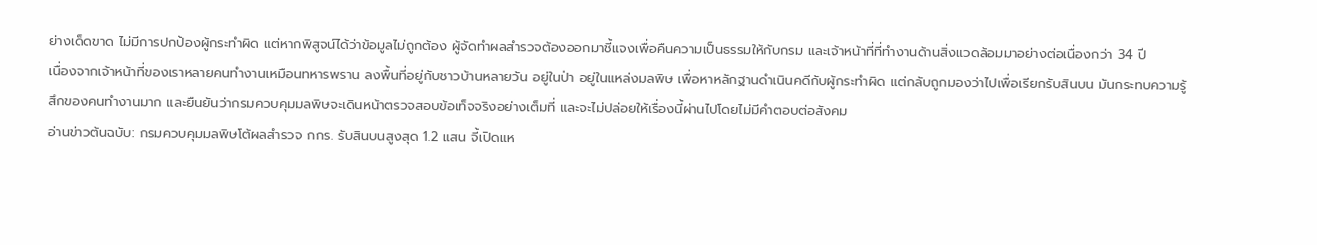ย่างเด็ดขาด ไม่มีการปกป้องผู้กระทำผิด แต่หากพิสูจน์ได้ว่าข้อมูลไม่ถูกต้อง ผู้จัดทำผลสำรวจต้องออกมาชี้แจงเพื่อคืนความเป็นธรรมให้กับกรม และเจ้าหน้าที่ที่ทำงานด้านสิ่งแวดล้อมมาอย่างต่อเนื่องกว่า 34 ปี
เนื่องจากเจ้าหน้าที่ของเราหลายคนทำงานเหมือนทหารพราน ลงพื้นที่อยู่กับชาวบ้านหลายวัน อยู่ในป่า อยู่ในแหล่งมลพิษ เพื่อหาหลักฐานดำเนินคดีกับผู้กระทำผิด แต่กลับถูกมองว่าไปเพื่อเรียกรับสินบน มันกระทบความรู้สึกของคนทำงานมาก และยืนยันว่ากรมควบคุมมลพิษจะเดินหน้าตรวจสอบข้อเท็จจริงอย่างเต็มที่ และจะไม่ปล่อยให้เรื่องนี้ผ่านไปโดยไม่มีคำตอบต่อสังคม
อ่านข่าวต้นฉบับ: กรมควบคุมมลพิษโต้ผลสำรวจ กกร. รับสินบนสูงสุด 1.2 แสน จี้เปิดแห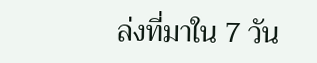ล่งที่มาใน 7 วัน